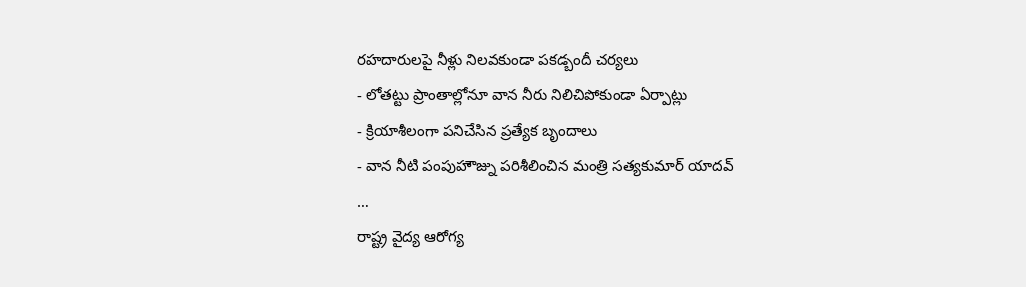రహదారులపై నీళ్లు నిలవకుండా పకడ్బందీ చర్యలు
- లోతట్టు ప్రాంతాల్లోనూ వాన నీరు నిలిచిపోకుండా ఏర్పాట్లు
- క్రియాశీలంగా పనిచేసిన ప్రత్యేక బృందాలు
- వాన నీటి పంపుహౌజ్ను పరిశీలించిన మంత్రి సత్యకుమార్ యాదవ్
…
రాష్ట్ర వైద్య ఆరోగ్య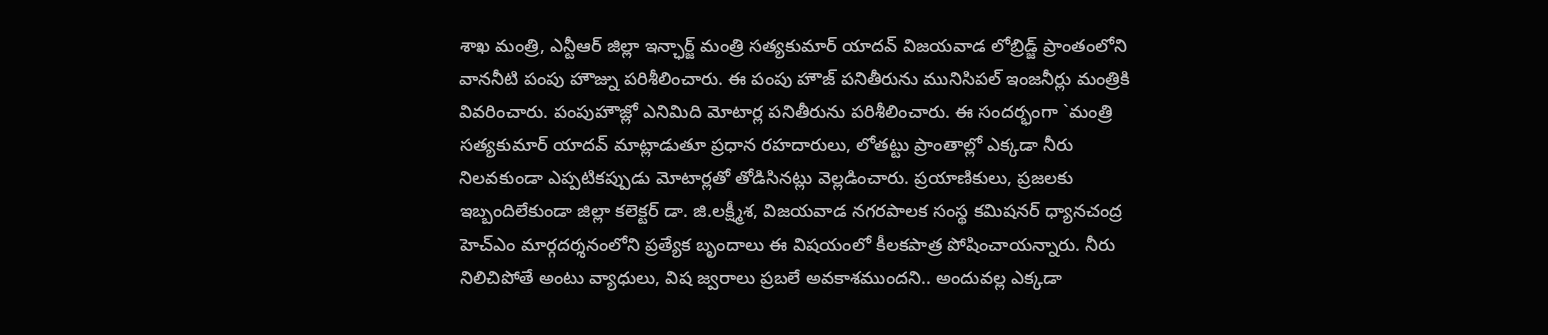శాఖ మంత్రి, ఎన్టీఆర్ జిల్లా ఇన్ఛార్జ్ మంత్రి సత్యకుమార్ యాదవ్ విజయవాడ లోబ్రిడ్జ్ ప్రాంతంలోని వాననీటి పంపు హౌజ్ను పరిశీలించారు. ఈ పంపు హౌజ్ పనితీరును మునిసిపల్ ఇంజనీర్లు మంత్రికి వివరించారు. పంపుహౌజ్లో ఎనిమిది మోటార్ల పనితీరును పరిశీలించారు. ఈ సందర్భంగా `మంత్రి సత్యకుమార్ యాదవ్ మాట్లాడుతూ ప్రధాన రహదారులు, లోతట్టు ప్రాంతాల్లో ఎక్కడా నీరు నిలవకుండా ఎప్పటికప్పుడు మోటార్లతో తోడిసినట్లు వెల్లడించారు. ప్రయాణికులు, ప్రజలకు ఇబ్బందిలేకుండా జిల్లా కలెక్టర్ డా. జి.లక్ష్మీశ, విజయవాడ నగరపాలక సంస్థ కమిషనర్ ధ్యానచంద్ర హెచ్ఎం మార్గదర్శనంలోని ప్రత్యేక బృందాలు ఈ విషయంలో కీలకపాత్ర పోషించాయన్నారు. నీరు నిలిచిపోతే అంటు వ్యాధులు, విష జ్వరాలు ప్రబలే అవకాశముందని.. అందువల్ల ఎక్కడా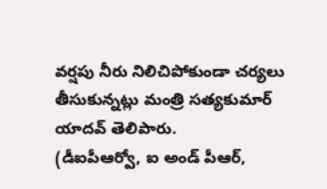వర్షపు నీరు నిలిచిపోకుండా చర్యలు తీసుకున్నట్లు మంత్రి సత్యకుమార్ యాదవ్ తెలిపారు.
(డీఐపీఆర్వో, ఐ అండ్ పీఆర్,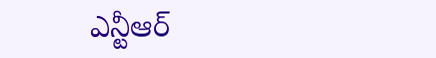ఎన్టీఆర్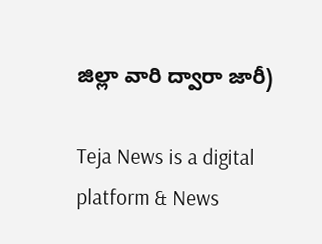జిల్లా వారి ద్వారా జారీ)

Teja News is a digital platform & News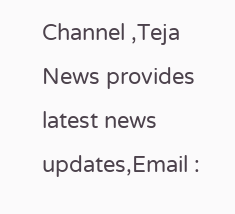Channel ,Teja News provides latest news updates,Email :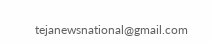tejanewsnational@gmail.com